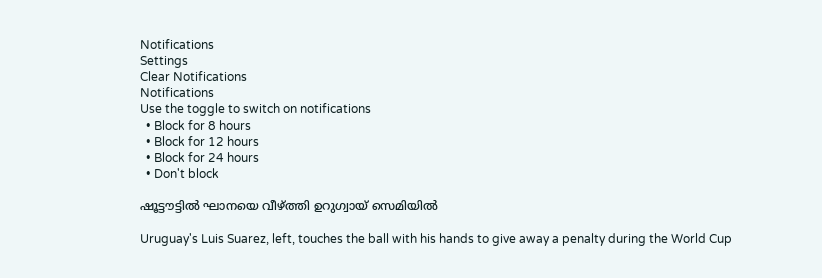Notifications
Settings
Clear Notifications
Notifications
Use the toggle to switch on notifications
  • Block for 8 hours
  • Block for 12 hours
  • Block for 24 hours
  • Don't block

ഷൂട്ടൗട്ടില്‍ ഘാനയെ വീഴ്ത്തി ഉറുഗ്വായ് സെമിയില്‍

Uruguay's Luis Suarez, left, touches the ball with his hands to give away a penalty during the World Cup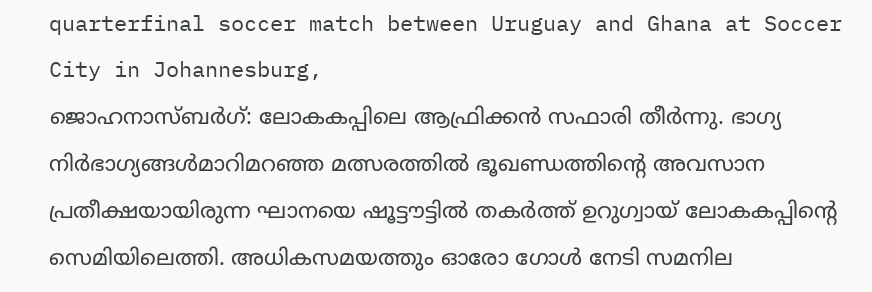quarterfinal soccer match between Uruguay and Ghana at Soccer City in Johannesburg,
ജൊഹനാസ്ബര്‍ഗ്: ലോകകപ്പിലെ ആഫ്രിക്കന്‍ സഫാരി തീര്‍ന്നു. ഭാഗ്യ നിര്‍ഭാഗ്യങ്ങള്‍മാറിമറഞ്ഞ മത്സരത്തില്‍ ഭൂഖണ്ഡത്തിന്റെ അവസാന പ്രതീക്ഷയായിരുന്ന ഘാനയെ ഷൂട്ടൗട്ടില്‍ തകര്‍ത്ത് ഉറുഗ്വായ് ലോകകപ്പിന്റെ സെമിയിലെത്തി. അധികസമയത്തും ഓരോ ഗോള്‍ നേടി സമനില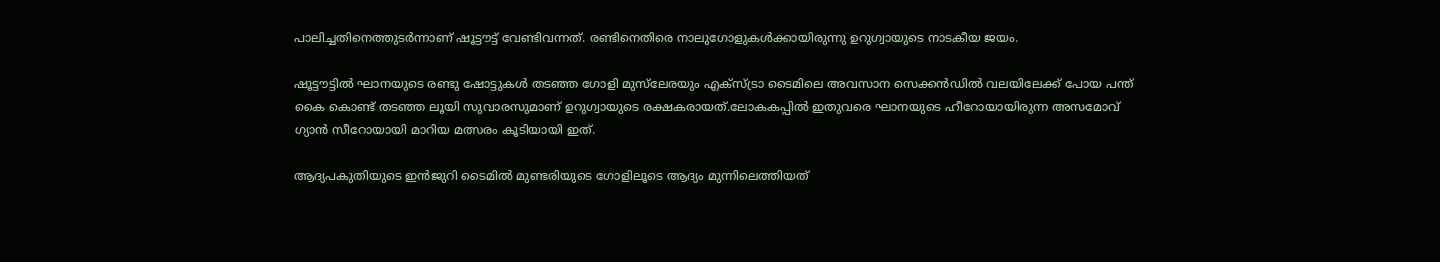പാലിച്ചതിനെത്തുടര്‍ന്നാണ് ഷൂട്ടൗട്ട് വേണ്ടിവന്നത്. രണ്ടിനെതിരെ നാലുഗോളുകള്‍ക്കായിരുന്നു ഉറുഗ്വായുടെ നാടകീയ ജയം.

ഷൂട്ടൗട്ടില്‍ ഘാനയുടെ രണ്ടു ഷോട്ടുകള്‍ തടഞ്ഞ ഗോളി മുസ്‌ലേരയും എക്‌സ്ട്രാ ടൈമിലെ അവസാന സെക്കന്‍ഡില്‍ വലയിലേക്ക് പോയ പന്ത് കൈ കൊണ്ട് തടഞ്ഞ ലൂയി സുവാരസുമാണ് ഉറുഗ്വായുടെ രക്ഷകരായത്.ലോകകപ്പില്‍ ഇതുവരെ ഘാനയുടെ ഹീറോയായിരുന്ന അസമോവ് ഗ്യാന്‍ സീറോയായി മാറിയ മത്സരം കൂടിയായി ഇത്.

ആദ്യപകുതിയുടെ ഇന്‍ജുറി ടൈമില്‍ മുണ്ടരിയുടെ ഗോളിലൂടെ ആദ്യം മുന്നിലെത്തിയത്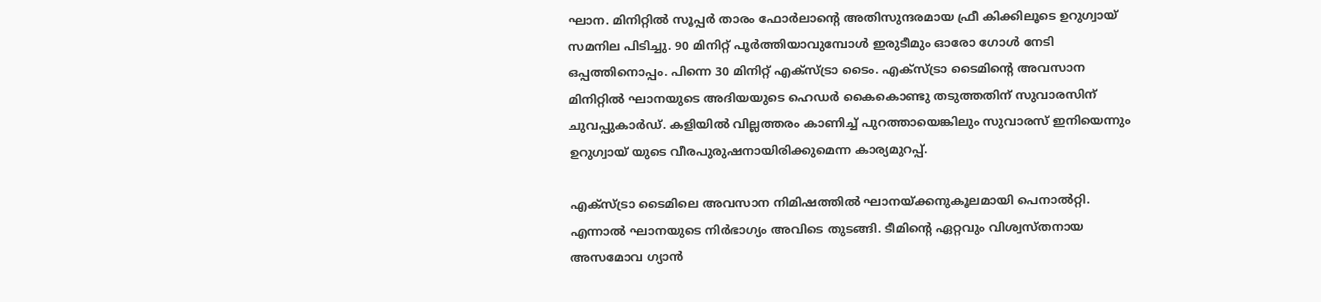ഘാന. മിനിറ്റില്‍ സൂപ്പര്‍ താരം ഫോര്‍ലാന്റെ അതിസുന്ദരമായ ഫ്രീ കിക്കിലൂടെ ഉറുഗ്വായ് സമനില പിടിച്ചു. 90 മിനിറ്റ് പൂര്‍ത്തിയാവുമ്പോള്‍ ഇരുടീമും ഓരോ ഗോള്‍ നേടി ഒപ്പത്തിനൊപ്പം. പിന്നെ 30 മിനിറ്റ് എക്‌സ്ട്രാ ടൈം. എക്‌സ്ട്രാ ടൈമിന്റെ അവസാന മിനിറ്റില്‍ ഘാനയുടെ അദിയയുടെ ഹെഡര്‍ കൈകൊണ്ടു തടുത്തതിന് സുവാരസിന് ചുവപ്പുകാര്‍ഡ്. കളിയില്‍ വില്ലത്തരം കാണിച്ച് പുറത്തായെങ്കിലും സുവാരസ് ഇനിയെന്നും ഉറുഗ്വായ് യുടെ വീരപുരുഷനായിരിക്കുമെന്ന കാര്യമുറപ്പ്.

എക്‌സ്ട്രാ ടൈമിലെ അവസാന നിമിഷത്തില്‍ ഘാനയ്ക്കനുകൂലമായി പെനാല്‍റ്റി. എന്നാല്‍ ഘാനയുടെ നിര്‍ഭാഗ്യം അവിടെ തുടങ്ങി. ടീമിന്റെ ഏറ്റവും വിശ്വസ്തനായ അസമോവ ഗ്യാന്‍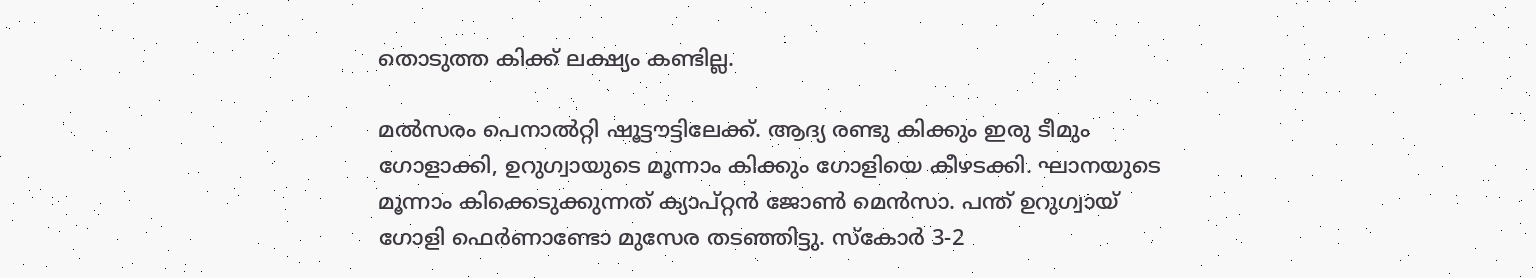തൊടുത്ത കിക്ക് ലക്ഷ്യം കണ്ടില്ല.

മല്‍സരം പെനാല്‍റ്റി ഷൂട്ടൗട്ടിലേക്ക്. ആദ്യ രണ്ടു കിക്കും ഇരു ടീമും ഗോളാക്കി, ഉറുഗ്വായുടെ മൂന്നാം കിക്കും ഗോളിയെ കീഴടക്കി. ഘാനയുടെ മൂന്നാം കിക്കെടുക്കുന്നത് ക്യാപ്റ്റന്‍ ജോണ്‍ മെന്‍സാ. പന്ത് ഉറുഗ്വായ് ഗോളി ഫെര്‍ണാണ്ടോ മുസേര തടഞ്ഞിട്ടു. സ്‌കോര്‍ 3-2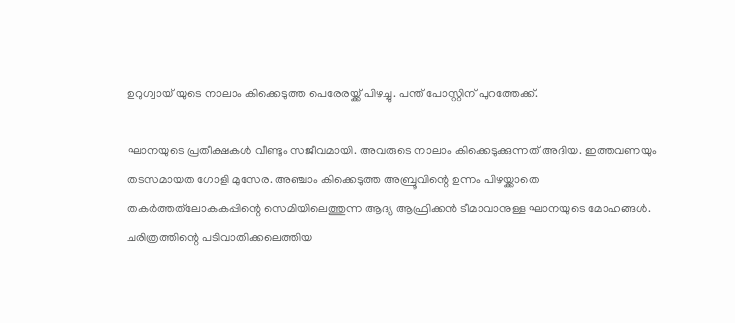ഉറുഗ്വായ് യുടെ നാലാം കിക്കെടുത്ത പെരേരയ്ക്ക് പിഴച്ചു. പന്ത് പോസ്റ്റിന് പുറത്തേക്ക്.

ഘാനയുടെ പ്രതീക്ഷകള്‍ വീണ്ടും സജീവമായി. അവരുടെ നാലാം കിക്കെടുക്കുന്നത് അദിയ. ഇത്തവണയും തടസമായത ഗോളി മുസേര. അഞ്ചാം കിക്കെടുത്ത അബ്രൂവിന്റെ ഉന്നം പിഴയ്ക്കാതെ തകര്‍ത്തത്‌ലോകകപ്പിന്റെ സെമിയിലെത്തുന്ന ആദ്യ ആഫ്രിക്കന്‍ ടീമാവാനുള്ള ഘാനയുടെ മോഹങ്ങള്‍. ചരിത്രത്തിന്റെ പടിവാതിക്കലെത്തിയ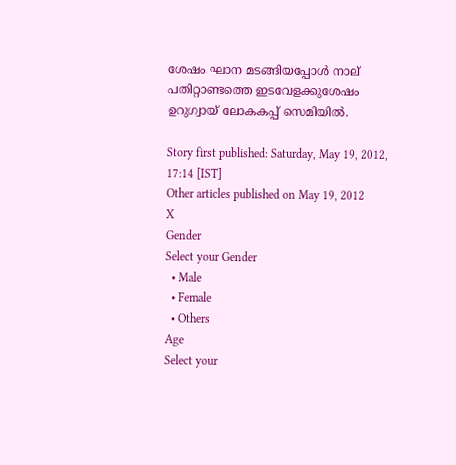ശേഷം ഘാന മടങ്ങിയപ്പോള്‍ നാല് പതിറ്റാണ്ടത്തെ ഇടവേളക്കുശേഷം ഉറുഗ്വായ് ലോകകപ്പ് സെമിയില്‍.

Story first published: Saturday, May 19, 2012, 17:14 [IST]
Other articles published on May 19, 2012
X
Gender
Select your Gender
  • Male
  • Female
  • Others
Age
Select your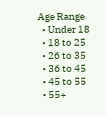Age Range
  • Under 18
  • 18 to 25
  • 26 to 35
  • 36 to 45
  • 45 to 55
  • 55+